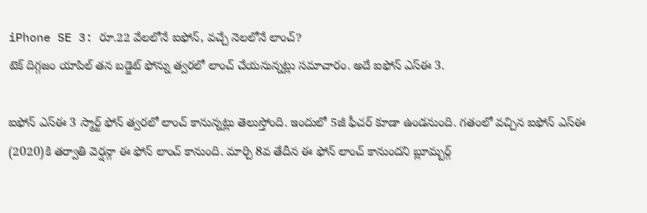iPhone SE 3: రూ.22 వేలలోనే ఐఫోన్, వచ్చే నెలలోనే లాంచ్?
టెక్ దిగ్గజం యాపిల్ తన బడ్జెట్ ఫోన్ను త్వరలో లాంచ్ చేయనున్నట్లు సమాచారం. అదే ఐఫోన్ ఎస్ఈ 3.

ఐఫోన్ ఎస్ఈ 3 స్మార్ట్ ఫోన్ త్వరలో లాంచ్ కానున్నట్లు తెలుస్తోంది. ఇందులో 5జీ ఫీచర్ కూడా ఉండనుంది. గతంలో వచ్చిన ఐఫోన్ ఎస్ఈ (2020)కి తర్వాతి వెర్షన్గా ఈ ఫోన్ లాంచ్ కానుంది. మార్చి 8వ తేదీన ఈ ఫోన్ లాంచ్ కానుందని బ్లూమ్బర్గ్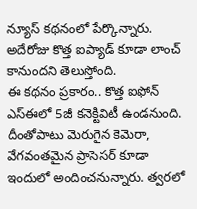న్యూస్ కథనంలో పేర్కొన్నారు. అదేరోజు కొత్త ఐప్యాడ్ కూడా లాంచ్ కానుందని తెలుస్తోంది.
ఈ కథనం ప్రకారం.. కొత్త ఐఫోన్ ఎస్ఈలో 5జీ కనెక్టివిటీ ఉండనుంది. దీంతోపాటు మెరుగైన కెమెరా, వేగవంతమైన ప్రాసెసర్ కూడా ఇందులో అందించనున్నారు. త్వరలో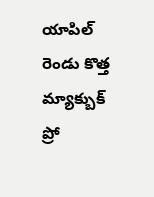యాపిల్ రెండు కొత్త మ్యాక్బుక్ ప్రో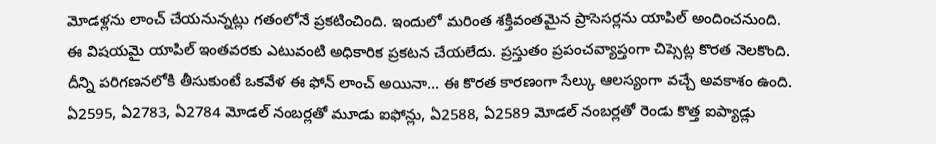మోడళ్లను లాంచ్ చేయనున్నట్లు గతంలోనే ప్రకటించింది. ఇందులో మరింత శక్తివంతమైన ప్రాసెసర్లను యాపిల్ అందించనుంది.
ఈ విషయమై యాపిల్ ఇంతవరకు ఎటువంటి అధికారిక ప్రకటన చేయలేదు. ప్రస్తుతం ప్రపంచవ్యాప్తంగా చిప్సెట్ల కొరత నెలకొంది. దీన్ని పరిగణనలోకి తీసుకుంటే ఒకవేళ ఈ ఫోన్ లాంచ్ అయినా... ఈ కొరత కారణంగా సేల్కు ఆలస్యంగా వచ్చే అవకాశం ఉంది.
ఏ2595, ఏ2783, ఏ2784 మోడల్ నంబర్లతో మూడు ఐఫోన్లు, ఏ2588, ఏ2589 మోడల్ నంబర్లతో రెండు కొత్త ఐప్యాడ్లు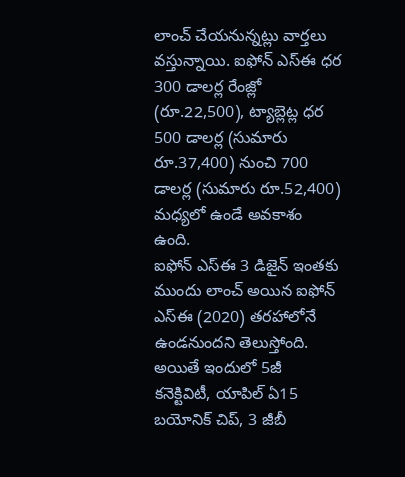లాంచ్ చేయనున్నట్లు వార్తలు వస్తున్నాయి. ఐఫోన్ ఎస్ఈ ధర 300 డాలర్ల రేంజ్లో (రూ.22,500), ట్యాబ్లెట్ల ధర 500 డాలర్ల (సుమారు రూ.37,400) నుంచి 700 డాలర్ల (సుమారు రూ.52,400) మధ్యలో ఉండే అవకాశం ఉంది.
ఐఫోన్ ఎస్ఈ 3 డిజైన్ ఇంతకు ముందు లాంచ్ అయిన ఐఫోన్ ఎస్ఈ (2020) తరహాలోనే ఉండనుందని తెలుస్తోంది. అయితే ఇందులో 5జీ కనెక్టివిటీ, యాపిల్ ఏ15 బయోనిక్ చిప్, 3 జీబీ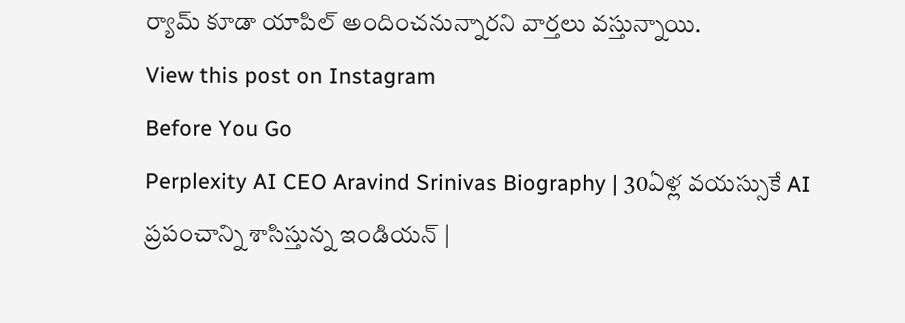ర్యామ్ కూడా యాపిల్ అందించనున్నారని వార్తలు వస్తున్నాయి.
View this post on Instagram
Before You Go
Perplexity AI CEO Aravind Srinivas Biography | 30ఏళ్ల వయస్సుకే AI ప్రపంచాన్ని శాసిస్తున్న ఇండియన్ |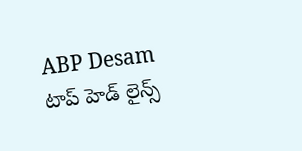ABP Desam
టాప్ హెడ్ లైన్స్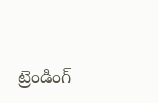ట్రెండింగ్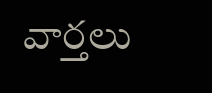వార్తలు